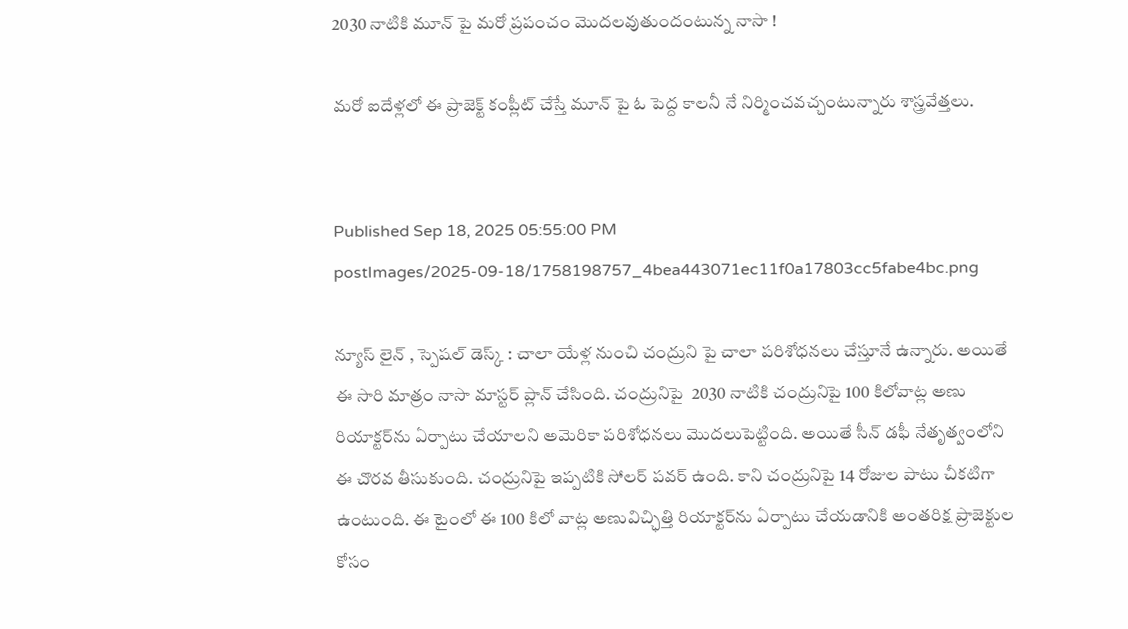2030 నాటికి మూన్ పై మరో ప్రపంచం మొదలవుతుందంటున్న నాసా !

మరో ఐదేళ్లలో ఈ ప్రాజెక్ట్ కంప్లీట్ చేస్తే మూన్ పై ఓ పెద్ద కాలనీ నే నిర్మించవచ్చంటున్నారు శాస్త్రవేత్తలు.


Published Sep 18, 2025 05:55:00 PM
postImages/2025-09-18/1758198757_4bea443071ec11f0a17803cc5fabe4bc.png

న్యూస్ లైన్ , స్పెషల్ డెస్క్ : చాలా యేళ్ల నుంచి చంద్రుని పై చాలా పరిశోధనలు చేస్తూనే ఉన్నారు. అయితే ఈ సారి మాత్రం నాసా మాస్టర్ ప్లాన్ చేసింది. చంద్రునిపై  2030 నాటికి చంద్రునిపై 100 కిలోవాట్ల అణు రియాక్టర్‌ను ఏర్పాటు చేయాలని అమెరికా పరిశోధనలు మొదలుపెట్టింది. అయితే సీన్ డఫీ నేతృత్వంలోని ఈ చొరవ తీసుకుంది. చంద్రునిపై ఇప్పటికి సోలర్ పవర్ ఉంది. కాని చంద్రునిపై 14 రోజుల పాటు చీకటిగా ఉంటుంది. ఈ టైంలో ఈ 100 కిలో వాట్ల అణువిచ్ఛిత్తి రియాక్టర్‌ను ఏర్పాటు చేయడానికి అంతరిక్ష ప్రాజెక్టుల కోసం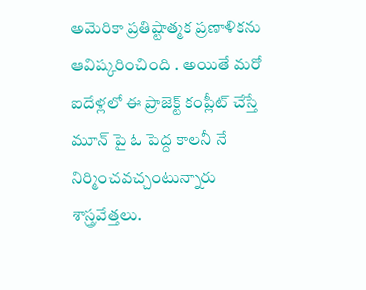అమెరికా ప్రతిష్టాత్మక ప్రణాళికను ఆవిష్కరించింది . అయితే మరో ఐదేళ్లలో ఈ ప్రాజెక్ట్ కంప్లీట్ చేస్తే మూన్ పై ఓ పెద్ద కాలనీ నే నిర్మించవచ్చంటున్నారు శాస్త్రవేత్తలు.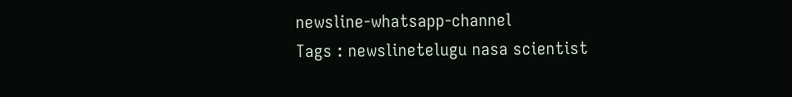newsline-whatsapp-channel
Tags : newslinetelugu nasa scientist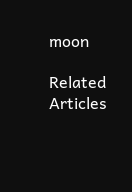moon

Related Articles